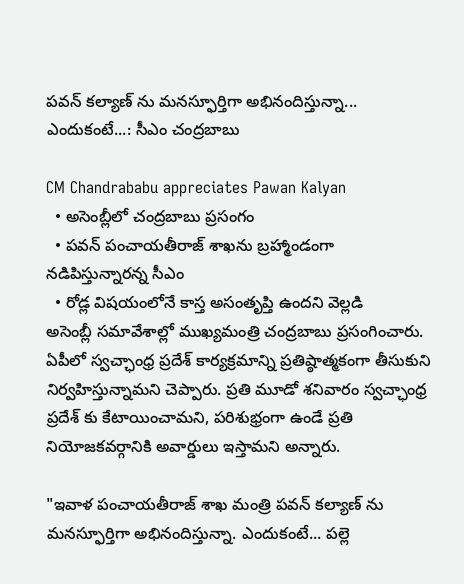పవన్ కల్యాణ్ ను మనస్ఫూర్తిగా అభినందిస్తున్నా... ఎందుకంటే...: సీఎం చంద్రబాబు

CM Chandrababu appreciates Pawan Kalyan
  • అసెంబ్లీలో చంద్రబాబు ప్రసంగం
  • పవన్ పంచాయతీరాజ్ శాఖను బ్రహ్మాండంగా నడిపిస్తున్నారన్న సీఎం
  • రోడ్ల విషయంలోనే కాస్త అసంతృప్తి ఉందని వెల్లడి
అసెంబ్లీ సమావేశాల్లో ముఖ్యమంత్రి చంద్రబాబు ప్రసంగించారు. ఏపీలో స్వచ్ఛాంధ్ర ప్రదేశ్ కార్యక్రమాన్ని ప్రతిష్ఠాత్మకంగా తీసుకుని నిర్వహిస్తున్నామని చెప్పారు. ప్రతి మూడో శనివారం స్వచ్ఛాంధ్ర ప్రదేశ్ కు కేటాయించామని, పరిశుభ్రంగా ఉండే ప్రతి నియోజకవర్గానికి అవార్డులు ఇస్తామని అన్నారు.

"ఇవాళ పంచాయతీరాజ్ శాఖ మంత్రి పవన్ కల్యాణ్ ను మనస్ఫూర్తిగా అభినందిస్తున్నా. ఎందుకంటే... పల్లె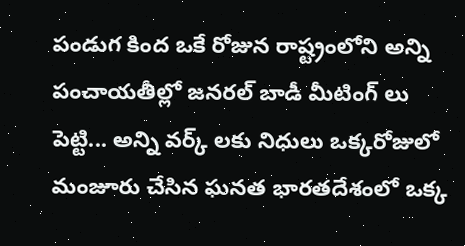పండుగ కింద ఒకే రోజున రాష్ట్రంలోని అన్ని పంచాయతీల్లో జనరల్ బాడీ మీటింగ్ లు పెట్టి... అన్ని వర్క్ లకు నిధులు ఒక్కరోజులో మంజూరు చేసిన ఘనత భారతదేశంలో ఒక్క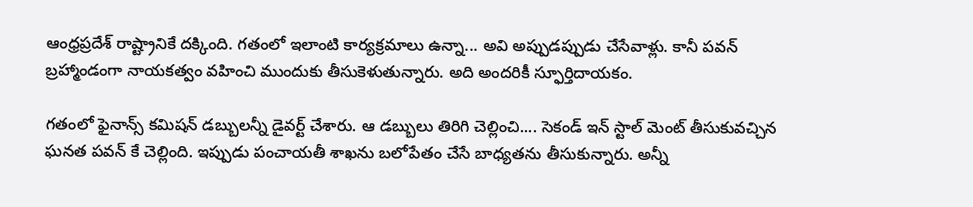ఆంధ్రప్రదేశ్ రాష్ట్రానికే దక్కింది. గతంలో ఇలాంటి కార్యక్రమాలు ఉన్నా... అవి అప్పుడప్పుడు చేసేవాళ్లు. కానీ పవన్ బ్రహ్మాండంగా నాయకత్వం వహించి ముందుకు తీసుకెళుతున్నారు. అది అందరికీ స్ఫూర్తిదాయకం.

గతంలో ఫైనాన్స్ కమిషన్ డబ్బులన్నీ డైవర్ట్ చేశారు. ఆ డబ్బులు తిరిగి చెల్లించి.... సెకండ్ ఇన్ స్టాల్ మెంట్ తీసుకువచ్చిన ఘనత పవన్ కే చెల్లింది. ఇప్పుడు పంచాయతీ శాఖను బలోపేతం చేసే బాధ్యతను తీసుకున్నారు. అన్నీ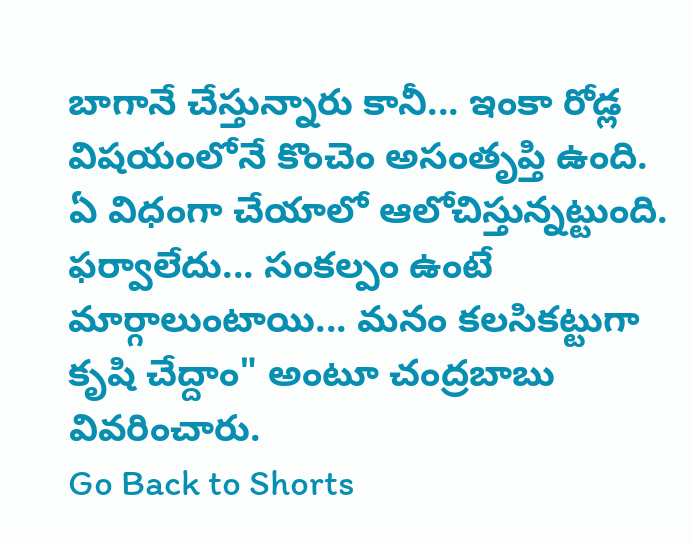బాగానే చేస్తున్నారు కానీ... ఇంకా రోడ్ల విషయంలోనే కొంచెం అసంతృప్తి ఉంది. ఏ విధంగా చేయాలో ఆలోచిస్తున్నట్టుంది. ఫర్వాలేదు... సంకల్పం ఉంటే మార్గాలుంటాయి... మనం కలసికట్టుగా కృషి చేద్దాం" అంటూ చంద్రబాబు వివరించారు.
Go Back to Shorts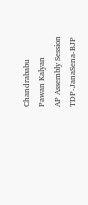Chandrababu
Pawan Kalyan
AP Assembly Session
TDP-JanaSena-BJP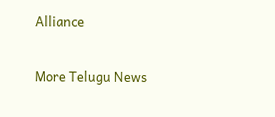Alliance

More Telugu News